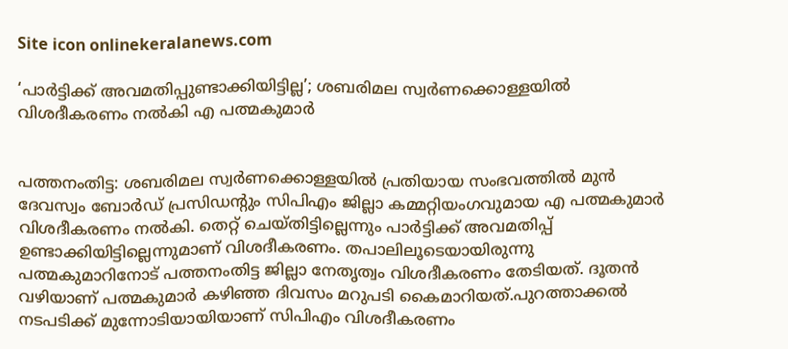Site icon onlinekeralanews.com

‘പാർട്ടിക്ക് അവമതിപ്പുണ്ടാക്കിയിട്ടില്ല’; ശബരിമല സ്വർണക്കൊള്ളയിൽ വിശദീകരണം നൽകി എ പത്മകുമാർ


പത്തനംതിട്ട: ശബരിമല സ്വർണക്കൊള്ളയിൽ പ്രതിയായ സംഭവത്തിൽ മുൻ ദേവസ്വം ബോർഡ് പ്രസിഡന്റും സിപിഎം ജില്ലാ കമ്മറ്റിയംഗവുമായ എ പത്മകുമാർ വിശദീകരണം നൽകി. തെറ്റ് ചെയ്തിട്ടില്ലെന്നും പാർട്ടിക്ക് അവമതിപ്പ് ഉണ്ടാക്കിയിട്ടില്ലെന്നുമാണ് വിശദീകരണം. തപാലിലൂടെയായിരുന്നു പത്മകുമാറിനോട് പത്തനംതിട്ട ജില്ലാ നേതൃത്വം വിശദീകരണം തേടിയത്. ദൂതൻ വഴിയാണ് പത്മകുമാര്‍ കഴിഞ്ഞ ദിവസം മറുപടി കൈമാറിയത്.പുറത്താക്കൽ നടപടിക്ക് മുന്നോടിയായിയാണ് സിപിഎം വിശദീകരണം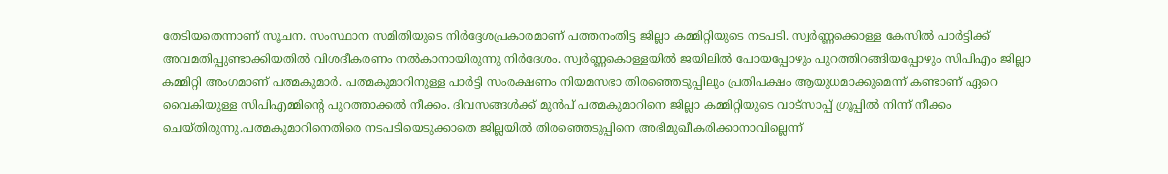തേടിയതെന്നാണ് സൂചന. സംസ്ഥാന സമിതിയുടെ നിർദ്ദേശപ്രകാരമാണ് പത്തനംതിട്ട ജില്ലാ കമ്മിറ്റിയുടെ നടപടി. സ്വർണ്ണക്കൊള്ള കേസിൽ പാർട്ടിക്ക് അവമതിപ്പുണ്ടാക്കിയതിൽ വിശദീകരണം നൽകാനായിരുന്നു നിര്‍ദേശം. സ്വർണ്ണകൊള്ളയിൽ ജയിലിൽ പോയപ്പോഴും പുറത്തിറങ്ങിയപ്പോഴും സിപിഎം ജില്ലാ കമ്മിറ്റി അംഗമാണ് പത്മകുമാർ. പത്മകുമാറിനുള്ള പാർട്ടി സംരക്ഷണം നിയമസഭാ തിരഞ്ഞെടുപ്പിലും പ്രതിപക്ഷം ആയുധമാക്കുമെന്ന് കണ്ടാണ് ഏറെ വൈകിയുള്ള സിപിഎമ്മിന്റെ പുറത്താക്കൽ നീക്കം. ദിവസങ്ങള്‍ക്ക് മുന്‍പ് പത്മകുമാറിനെ ജില്ലാ കമ്മിറ്റിയുടെ വാട്‌സാപ്പ് ഗ്രൂപ്പില്‍ നിന്ന് നീക്കം ചെയ്തിരുന്നു.പത്മകുമാറിനെതിരെ നടപടിയെടുക്കാതെ ജില്ലയിൽ തിരഞ്ഞെടുപ്പിനെ അഭിമുഖീകരിക്കാനാവില്ലെന്ന്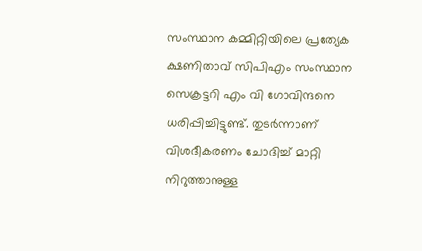സംസ്ഥാന കമ്മിറ്റിയിലെ പ്രത്യേക ക്ഷണിതാവ് സിപിഎം സംസ്ഥാന സെക്രട്ടറി എം വി ഗോവിന്ദനെ ധരിപ്പിച്ചിട്ടുണ്ട്. തുടർന്നാണ് വിശദീകരണം ചോദിച്ച് മാറ്റി നിറുത്താനുള്ള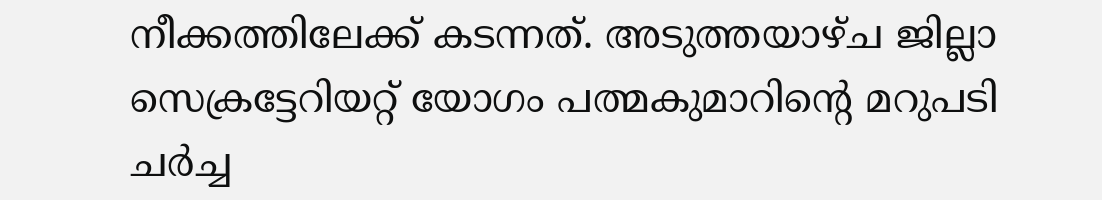നീക്കത്തിലേക്ക് കടന്നത്. അടുത്തയാഴ്ച ജില്ലാ സെക്രട്ടേറിയറ്റ് യോഗം പത്മകുമാറിന്റെ മറുപടി ചർച്ച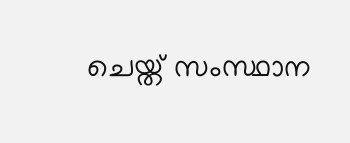ചെയ്ത് സംസ്ഥാന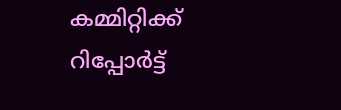കമ്മിറ്റിക്ക് റിപ്പോർട്ട്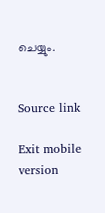ചെയ്യും.


Source link

Exit mobile version